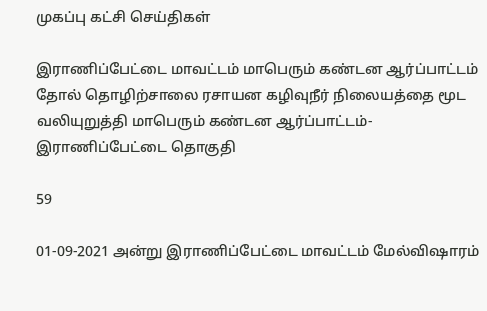முகப்பு கட்சி செய்திகள்

இராணிப்பேட்டை மாவட்டம் மாபெரும் கண்டன ஆர்ப்பாட்டம் தோல் தொழிற்சாலை ரசாயன கழிவுநீர் நிலையத்தை மூட வலியுறுத்தி மாபெரும் கண்டன ஆர்ப்பாட்டம்-இராணிப்பேட்டை தொகுதி

59

01-09-2021 அன்று இராணிப்பேட்டை மாவட்டம் மேல்விஷாரம்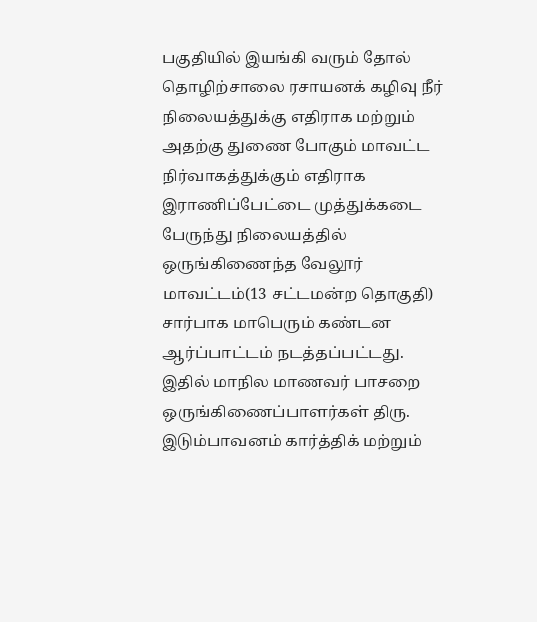பகுதியில் இயங்கி வரும் தோல் தொழிற்சாலை ரசாயனக் கழிவு நீர் நிலையத்துக்கு எதிராக மற்றும் அதற்கு துணை போகும் மாவட்ட நிர்வாகத்துக்கும் எதிராக இராணிப்பேட்டை முத்துக்கடை பேருந்து நிலையத்தில் ஒருங்கிணைந்த வேலூர் மாவட்டம்(13 சட்டமன்ற தொகுதி) சார்பாக மாபெரும் கண்டன ஆர்ப்பாட்டம் நடத்தப்பட்டது. இதில் மாநில மாணவர் பாசறை ஒருங்கிணைப்பாளர்கள் திரு. இடும்பாவனம் கார்த்திக் மற்றும்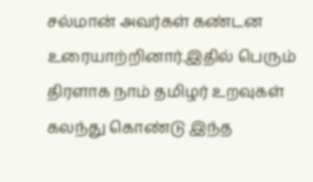சல்மான் அவர்கள் கண்டன உரையாற்றினார்.இதில் பெரும் திரளாக நாம் தமிழர் உறவுகள் கலந்து கொண்டு இந்த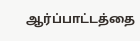ஆர்ப்பாட்டத்தை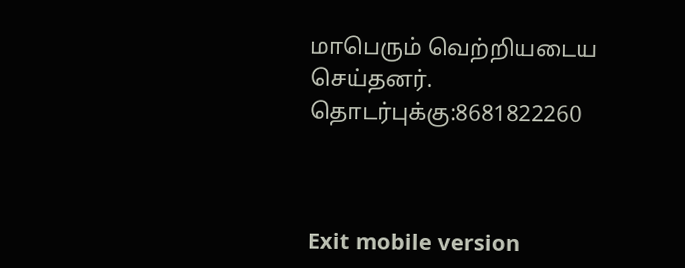மாபெரும் வெற்றியடைய செய்தனர்.
தொடர்புக்கு:8681822260



Exit mobile version